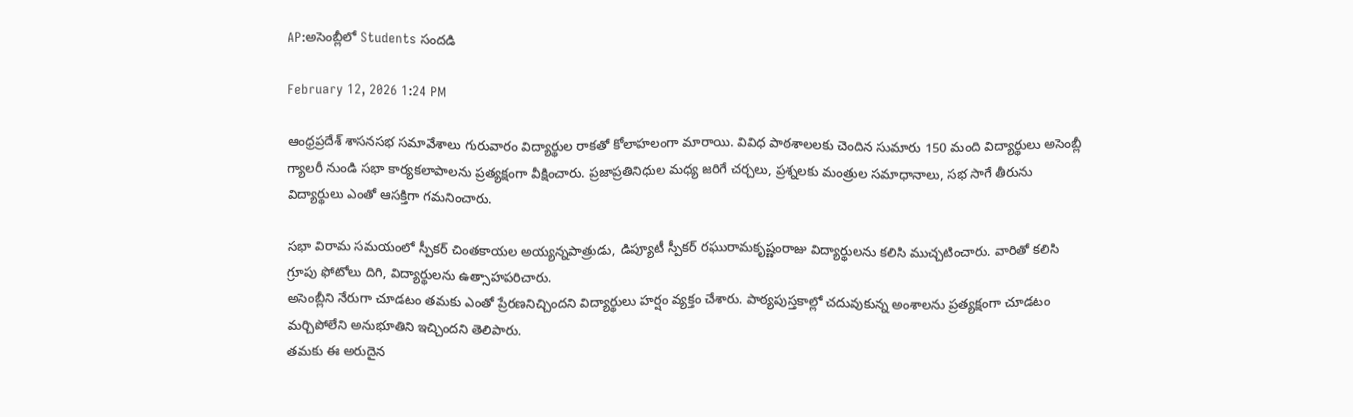AP:అసెంబ్లీలో Students సందడి

February 12, 2026 1:24 PM

ఆంధ్రప్రదేశ్ శాసనసభ సమావేశాలు గురువారం విద్యార్థుల రాకతో కోలాహలంగా మారాయి. వివిధ పాఠశాలలకు చెందిన సుమారు 150 మంది విద్యార్థులు అసెంబ్లీ గ్యాలరీ నుండి సభా కార్యకలాపాలను ప్రత్యక్షంగా వీక్షించారు. ప్రజాప్రతినిధుల మధ్య జరిగే చర్చలు, ప్రశ్నలకు మంత్రుల సమాధానాలు, సభ సాగే తీరును విద్యార్థులు ఎంతో ఆసక్తిగా గమనించారు.

సభా విరామ సమయంలో స్పీకర్ చింతకాయల అయ్యన్నపాత్రుడు, డిప్యూటీ స్పీకర్ రఘురామకృష్ణంరాజు విద్యార్థులను కలిసి ముచ్చటించారు. వారితో కలిసి గ్రూపు ఫోటోలు దిగి, విద్యార్థులను ఉత్సాహపరిచారు.
అసెంబ్లీని నేరుగా చూడటం తమకు ఎంతో ప్రేరణనిచ్చిందని విద్యార్థులు హర్షం వ్యక్తం చేశారు. పాఠ్యపుస్తకాల్లో చదువుకున్న అంశాలను ప్రత్యక్షంగా చూడటం మర్చిపోలేని అనుభూతిని ఇచ్చిందని తెలిపారు.
తమకు ఈ అరుదైన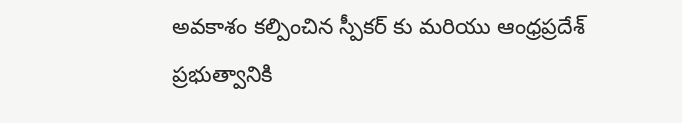అవకాశం కల్పించిన స్పీకర్ కు మరియు ఆంధ్రప్రదేశ్ ప్రభుత్వానికి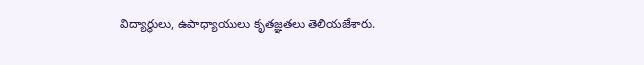విద్యార్థులు, ఉపాధ్యాయులు కృతజ్ఞతలు తెలియజేశారు.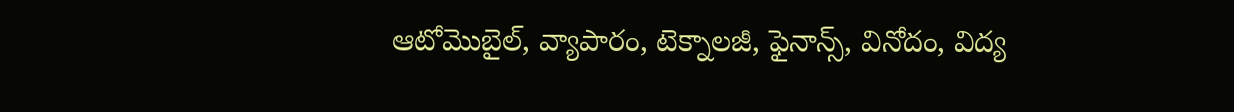ఆటోమొబైల్, వ్యాపారం, టెక్నాలజీ, ఫైనాన్స్, వినోదం, విద్య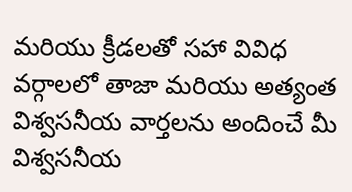మరియు క్రీడలతో సహా వివిధ వర్గాలలో తాజా మరియు అత్యంత విశ్వసనీయ వార్తలను అందించే మీ విశ్వసనీయ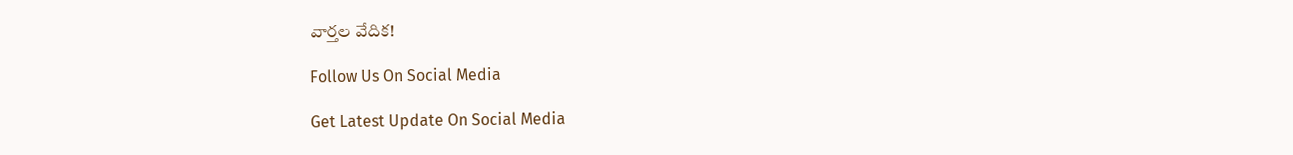వార్తల వేదిక!

Follow Us On Social Media

Get Latest Update On Social Media